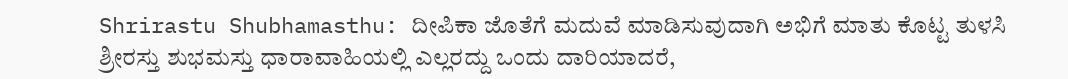Shrirastu Shubhamasthu: ದೀಪಿಕಾ ಜೊತೆಗೆ ಮದುವೆ ಮಾಡಿಸುವುದಾಗಿ ಅಭಿಗೆ ಮಾತು ಕೊಟ್ಟ ತುಳಸಿ
ಶ್ರೀರಸ್ತು ಶುಭಮಸ್ತು ಧಾರಾವಾಹಿಯಲ್ಲಿ ಎಲ್ಲರದ್ದು ಒಂದು ದಾರಿಯಾದರೆ,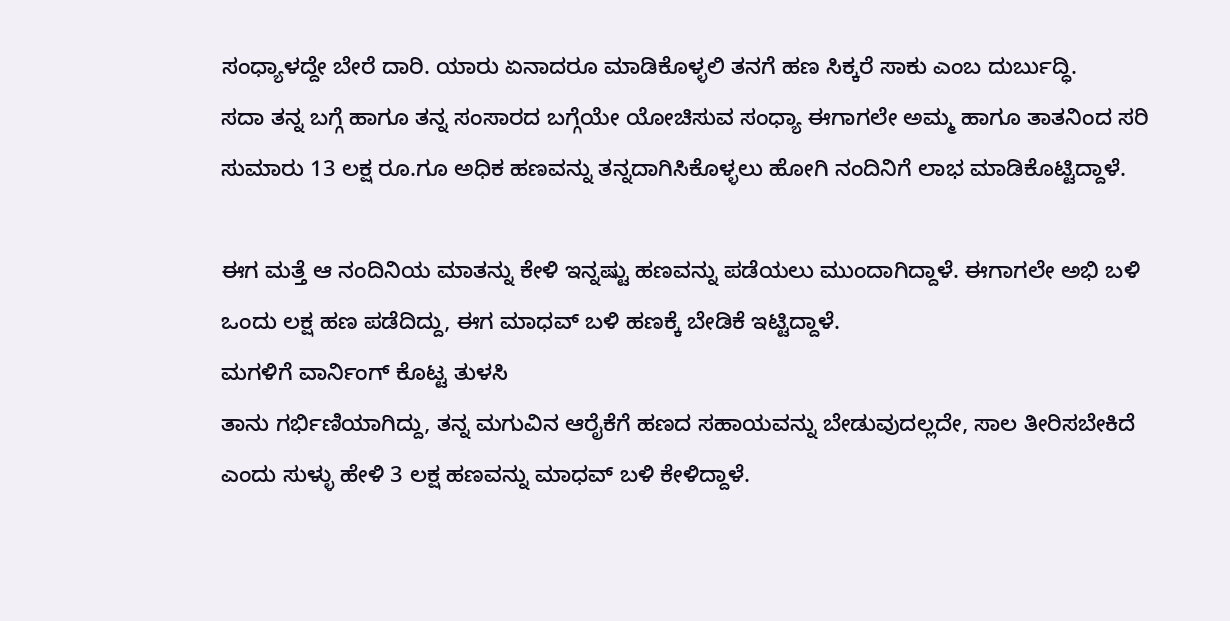ಸಂಧ್ಯಾಳದ್ದೇ ಬೇರೆ ದಾರಿ. ಯಾರು ಏನಾದರೂ ಮಾಡಿಕೊಳ್ಳಲಿ ತನಗೆ ಹಣ ಸಿಕ್ಕರೆ ಸಾಕು ಎಂಬ ದುರ್ಬುದ್ಧಿ.
ಸದಾ ತನ್ನ ಬಗ್ಗೆ ಹಾಗೂ ತನ್ನ ಸಂಸಾರದ ಬಗ್ಗೆಯೇ ಯೋಚಿಸುವ ಸಂಧ್ಯಾ ಈಗಾಗಲೇ ಅಮ್ಮ ಹಾಗೂ ತಾತನಿಂದ ಸರಿ ಸುಮಾರು 13 ಲಕ್ಷ ರೂ.ಗೂ ಅಧಿಕ ಹಣವನ್ನು ತನ್ನದಾಗಿಸಿಕೊಳ್ಳಲು ಹೋಗಿ ನಂದಿನಿಗೆ ಲಾಭ ಮಾಡಿಕೊಟ್ಟಿದ್ದಾಳೆ.

ಈಗ ಮತ್ತೆ ಆ ನಂದಿನಿಯ ಮಾತನ್ನು ಕೇಳಿ ಇನ್ನಷ್ಟು ಹಣವನ್ನು ಪಡೆಯಲು ಮುಂದಾಗಿದ್ದಾಳೆ. ಈಗಾಗಲೇ ಅಭಿ ಬಳಿ ಒಂದು ಲಕ್ಷ ಹಣ ಪಡೆದಿದ್ದು, ಈಗ ಮಾಧವ್ ಬಳಿ ಹಣಕ್ಕೆ ಬೇಡಿಕೆ ಇಟ್ಟಿದ್ದಾಳೆ.
ಮಗಳಿಗೆ ವಾರ್ನಿಂಗ್ ಕೊಟ್ಟ ತುಳಸಿ
ತಾನು ಗರ್ಭಿಣಿಯಾಗಿದ್ದು, ತನ್ನ ಮಗುವಿನ ಆರೈಕೆಗೆ ಹಣದ ಸಹಾಯವನ್ನು ಬೇಡುವುದಲ್ಲದೇ, ಸಾಲ ತೀರಿಸಬೇಕಿದೆ ಎಂದು ಸುಳ್ಳು ಹೇಳಿ 3 ಲಕ್ಷ ಹಣವನ್ನು ಮಾಧವ್ ಬಳಿ ಕೇಳಿದ್ದಾಳೆ.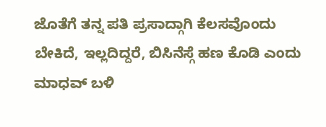ಜೊತೆಗೆ ತನ್ನ ಪತಿ ಪ್ರಸಾದ್ಗಾಗಿ ಕೆಲಸವೊಂದು ಬೇಕಿದೆ, ಇಲ್ಲದಿದ್ದರೆ, ಬಿಸಿನೆಸ್ಗೆ ಹಣ ಕೊಡಿ ಎಂದು ಮಾಧವ್ ಬಳಿ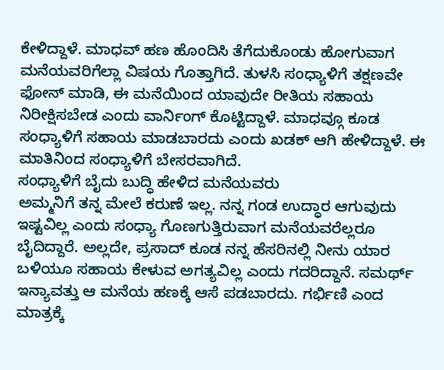ಕೇಳಿದ್ದಾಳೆ. ಮಾಧವ್ ಹಣ ಹೊಂದಿಸಿ ತೆಗೆದುಕೊಂಡು ಹೋಗುವಾಗ ಮನೆಯವರಿಗೆಲ್ಲಾ ವಿಷಯ ಗೊತ್ತಾಗಿದೆ. ತುಳಸಿ ಸಂಧ್ಯಾಳಿಗೆ ತಕ್ಷಣವೇ ಫೋನ್ ಮಾಡಿ, ಈ ಮನೆಯಿಂದ ಯಾವುದೇ ರೀತಿಯ ಸಹಾಯ ನಿರೀಕ್ಷಿಸಬೇಡ ಎಂದು ವಾರ್ನಿಂಗ್ ಕೊಟ್ಟಿದ್ದಾಳೆ. ಮಾಧವ್ಗೂ ಕೂಡ ಸಂಧ್ಯಾಳಿಗೆ ಸಹಾಯ ಮಾಡಬಾರದು ಎಂದು ಖಡಕ್ ಆಗಿ ಹೇಳಿದ್ದಾಳೆ. ಈ ಮಾತಿನಿಂದ ಸಂಧ್ಯಾಳಿಗೆ ಬೇಸರವಾಗಿದೆ.
ಸಂಧ್ಯಾಳಿಗೆ ಬೈದು ಬುದ್ಧಿ ಹೇಳಿದ ಮನೆಯವರು
ಅಮ್ಮನಿಗೆ ತನ್ನ ಮೇಲೆ ಕರುಣೆ ಇಲ್ಲ. ನನ್ನ ಗಂಡ ಉದ್ಧಾರ ಆಗುವುದು ಇಷ್ಟವಿಲ್ಲ ಎಂದು ಸಂಧ್ಯಾ ಗೊಣಗುತ್ತಿರುವಾಗ ಮನೆಯವರೆಲ್ಲರೂ ಬೈದಿದ್ದಾರೆ. ಅಲ್ಲದೇ, ಪ್ರಸಾದ್ ಕೂಡ ನನ್ನ ಹೆಸರಿನಲ್ಲಿ ನೀನು ಯಾರ ಬಳಿಯೂ ಸಹಾಯ ಕೇಳುವ ಅಗತ್ಯವಿಲ್ಲ ಎಂದು ಗದರಿದ್ದಾನೆ. ಸಮರ್ಥ್ ಇನ್ಯಾವತ್ತು ಆ ಮನೆಯ ಹಣಕ್ಕೆ ಆಸೆ ಪಡಬಾರದು. ಗರ್ಭಿಣಿ ಎಂದ ಮಾತ್ರಕ್ಕೆ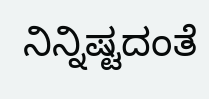ನಿನ್ನಿಷ್ಟದಂತೆ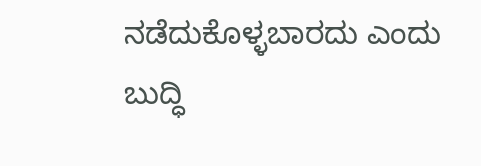ನಡೆದುಕೊಳ್ಳಬಾರದು ಎಂದು ಬುದ್ಧಿ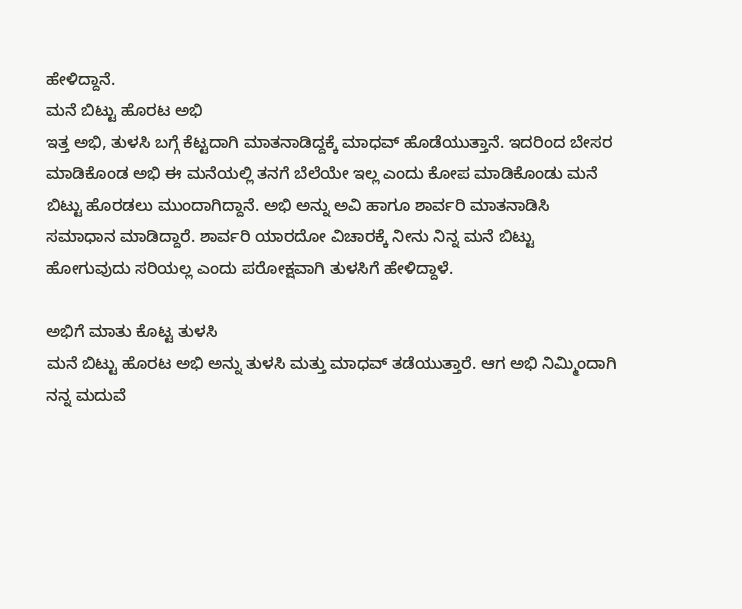ಹೇಳಿದ್ದಾನೆ.
ಮನೆ ಬಿಟ್ಟು ಹೊರಟ ಅಭಿ
ಇತ್ತ ಅಭಿ, ತುಳಸಿ ಬಗ್ಗೆ ಕೆಟ್ಟದಾಗಿ ಮಾತನಾಡಿದ್ದಕ್ಕೆ ಮಾಧವ್ ಹೊಡೆಯುತ್ತಾನೆ. ಇದರಿಂದ ಬೇಸರ ಮಾಡಿಕೊಂಡ ಅಭಿ ಈ ಮನೆಯಲ್ಲಿ ತನಗೆ ಬೆಲೆಯೇ ಇಲ್ಲ ಎಂದು ಕೋಪ ಮಾಡಿಕೊಂಡು ಮನೆ ಬಿಟ್ಟು ಹೊರಡಲು ಮುಂದಾಗಿದ್ದಾನೆ. ಅಭಿ ಅನ್ನು ಅವಿ ಹಾಗೂ ಶಾರ್ವರಿ ಮಾತನಾಡಿಸಿ ಸಮಾಧಾನ ಮಾಡಿದ್ದಾರೆ. ಶಾರ್ವರಿ ಯಾರದೋ ವಿಚಾರಕ್ಕೆ ನೀನು ನಿನ್ನ ಮನೆ ಬಿಟ್ಟು ಹೋಗುವುದು ಸರಿಯಲ್ಲ ಎಂದು ಪರೋಕ್ಷವಾಗಿ ತುಳಸಿಗೆ ಹೇಳಿದ್ದಾಳೆ.

ಅಭಿಗೆ ಮಾತು ಕೊಟ್ಟ ತುಳಸಿ
ಮನೆ ಬಿಟ್ಟು ಹೊರಟ ಅಭಿ ಅನ್ನು ತುಳಸಿ ಮತ್ತು ಮಾಧವ್ ತಡೆಯುತ್ತಾರೆ. ಆಗ ಅಭಿ ನಿಮ್ಮಿಂದಾಗಿ ನನ್ನ ಮದುವೆ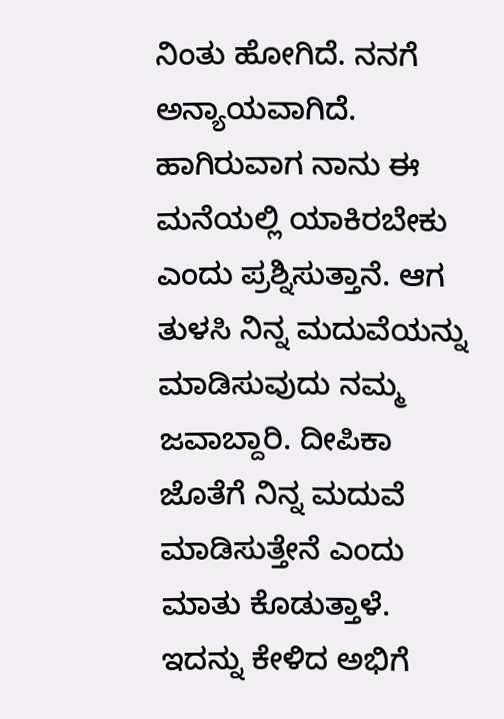ನಿಂತು ಹೋಗಿದೆ. ನನಗೆ ಅನ್ಯಾಯವಾಗಿದೆ. ಹಾಗಿರುವಾಗ ನಾನು ಈ ಮನೆಯಲ್ಲಿ ಯಾಕಿರಬೇಕು ಎಂದು ಪ್ರಶ್ನಿಸುತ್ತಾನೆ. ಆಗ ತುಳಸಿ ನಿನ್ನ ಮದುವೆಯನ್ನು ಮಾಡಿಸುವುದು ನಮ್ಮ ಜವಾಬ್ದಾರಿ. ದೀಪಿಕಾ ಜೊತೆಗೆ ನಿನ್ನ ಮದುವೆ ಮಾಡಿಸುತ್ತೇನೆ ಎಂದು ಮಾತು ಕೊಡುತ್ತಾಳೆ. ಇದನ್ನು ಕೇಳಿದ ಅಭಿಗೆ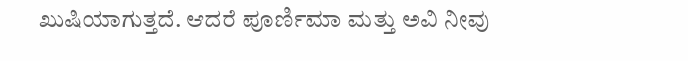ಖುಷಿಯಾಗುತ್ತದೆ. ಆದರೆ ಪೂರ್ಣಿಮಾ ಮತ್ತು ಅವಿ ನೀವು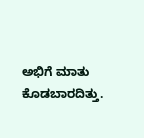ಅಭಿಗೆ ಮಾತು ಕೊಡಬಾರದಿತ್ತು.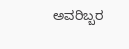ಅವರಿಬ್ಬರ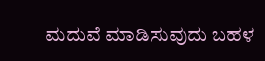ಮದುವೆ ಮಾಡಿಸುವುದು ಬಹಳ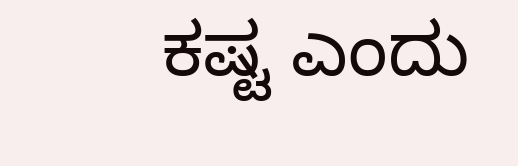ಕಷ್ಟ ಎಂದು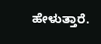ಹೇಳುತ್ತಾರೆ.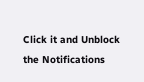Click it and Unblock the Notifications